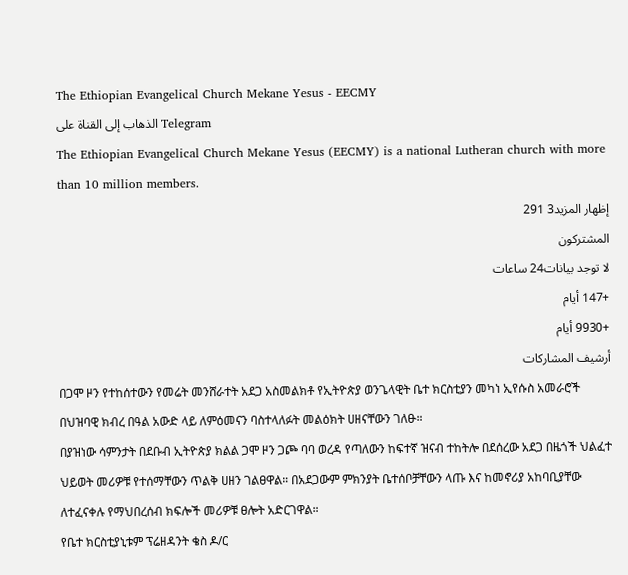The Ethiopian Evangelical Church Mekane Yesus - EECMY
الذهاب إلى القناة على Telegram
The Ethiopian Evangelical Church Mekane Yesus (EECMY) is a national Lutheran church with more than 10 million members.
إظهار المزيد3 291
المشتركون
لا توجد بيانات24 ساعات
+147 أيام
+9930 أيام
أرشيف المشاركات
በጋሞ ዞን የተከሰተውን የመሬት መንሸራተት አደጋ አስመልክቶ የኢትዮጵያ ወንጌላዊት ቤተ ክርስቲያን መካነ ኢየሱስ አመራሮች በህዝባዊ ክብረ በዓል አውድ ላይ ለምዕመናን ባስተላለፉት መልዕክት ሀዘናቸውን ገለፁ።
በያዝነው ሳምንታት በደቡብ ኢትዮጵያ ክልል ጋሞ ዞን ጋጮ ባባ ወረዳ የጣለውን ከፍተኛ ዝናብ ተከትሎ በደሰረው አደጋ በዜጎች ህልፈተ ህይወት መሪዎቹ የተሰማቸውን ጥልቅ ሀዘን ገልፀዋል። በአደጋውም ምክንያት ቤተሰቦቻቸውን ላጡ እና ከመኖሪያ አከባቢያቸው ለተፈናቀሉ የማህበረሰብ ክፍሎች መሪዎቹ ፀሎት አድርገዋል።
የቤተ ክርስቲያኒቱም ፕሬዘዳንት ቄስ ዶ/ር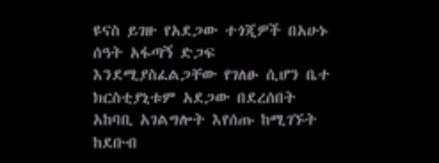ዩናስ ይገዙ የአደጋው ተጎጂዎች በአሁኑ ሰዓት አፋጣኝ ድጋፍ እንደሚያስፈልጋቸው የገለፁ ሲሆን ቤተ ክርስቲያኒቱም አደጋው በደረሰበት አከባቢ አገልግሎት እየሰጡ ከሚገኙት ከደቡብ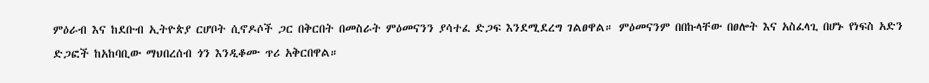ምዕራብ እና ከደቡብ ኢትዮጵያ ርሆቦት ሲኖዶሶች ጋር በቅርበት በመስራት ምዕመናንን ያሳተፈ ድጋፍ እንደሚደረግ ገልፀዋል። ምዕመናንም በበኩላቸው በፀሎት እና አስፈላጊ በሆኑ የነፍስ አድን ድጋፎች ከአከባቢው ማህበረሰብ ጎን እንዲቆሙ ጥሪ አቅርበዋል።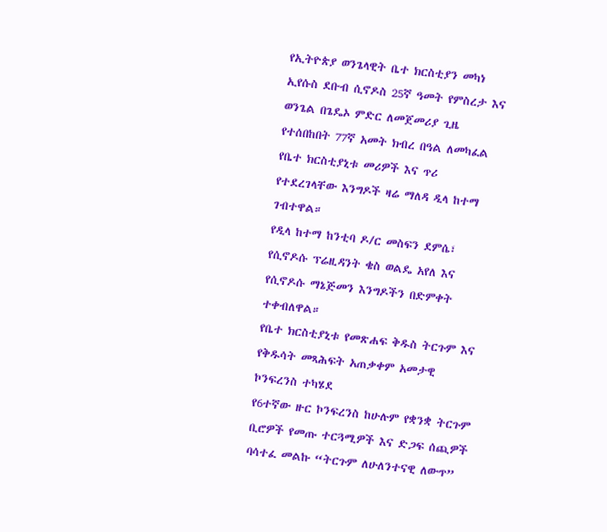የኢትዮጵያ ወንጌላዊት ቤተ ክርስቲያን መካነ ኢየሱስ ደቡብ ሲኖዶስ 25ኛ ዓመት የምስረታ እና ወንጌል በጌዴኦ ምድር ለመጀመሪያ ጊዜ የተሰበከበት 77ኛ አመት ክብረ በዓል ለመካፈል የቤተ ክርስቲያኒቱ መሪዎች እና ጥሪ የተደረገላቸው እንግዶች ዛሬ ማለዳ ዲላ ከተማ ገብተዋል።
የዲላ ከተማ ከንቲባ ዶ/ር መስፍን ደምሴ፣ የሲኖዶሱ ፕሬዚዳንት ቄስ ወልዴ አየለ እና የሲኖዶሱ ማኔጅመን እንግዶችን በድምቀት ተቀብለዋል።
የቤተ ክርስቲያኒቱ የመጽሐፍ ቅዱስ ትርጉም እና የቅዱሳት መጻሕፍት አጠቃቀም አመታዊ ኮንፍረንስ ተካሄደ
የ6ተኛው ዙር ኮንፍረንስ ከሁሉም የቋንቋ ትርጉም ቢሮዎች የመጡ ተርጓሚዎች እና ድጋፍ ሰጪዎች ባሳተፈ መልኩ “ትርጉም ለሁለንተናዊ ለውጥ”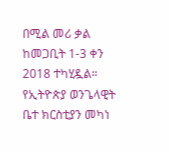በሚል መሪ ቃል ከመጋቢት 1-3 ቀን 2018 ተካሂዷል።
የኢትዮጵያ ወንጌላዊት ቤተ ክርስቲያን መካነ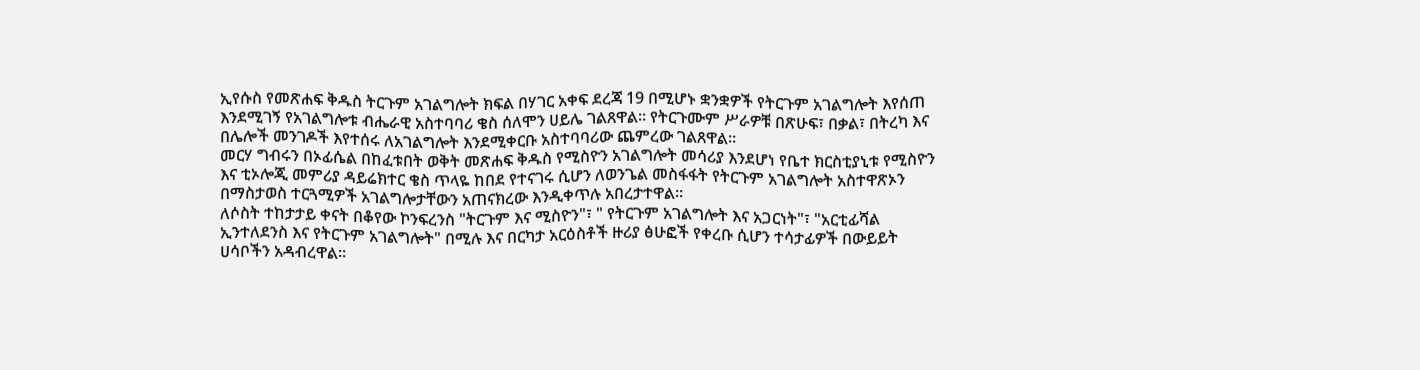ኢየሱስ የመጽሐፍ ቅዱስ ትርጉም አገልግሎት ክፍል በሃገር አቀፍ ደረጃ 19 በሚሆኑ ቋንቋዎች የትርጉም አገልግሎት እየሰጠ እንደሚገኝ የአገልግሎቱ ብሔራዊ አስተባባሪ ቄስ ሰለሞን ሀይሌ ገልጸዋል። የትርጉሙም ሥራዎቹ በጽሁፍ፣ በቃል፣ በትረካ እና በሌሎች መንገዶች እየተሰሩ ለአገልግሎት እንደሚቀርቡ አስተባባሪው ጨምረው ገልጸዋል።
መርሃ ግብሩን በኦፊሴል በከፈቱበት ወቅት መጽሐፍ ቅዱስ የሚስዮን አገልግሎት መሳሪያ እንደሆነ የቤተ ክርስቲያኒቱ የሚስዮን እና ቲኦሎጂ መምሪያ ዳይሬክተር ቄስ ጥላዬ ከበደ የተናገሩ ሲሆን ለወንጌል መስፋፋት የትርጉም አገልግሎት አስተዋጽኦን በማስታወስ ተርጓሚዎች አገልግሎታቸውን አጠናክረው እንዲቀጥሉ አበረታተዋል።
ለሶስት ተከታታይ ቀናት በቆየው ኮንፍረንስ "ትርጉም እና ሚስዮን"፣ " የትርጉም አገልግሎት እና አጋርነት"፣ "አርቲፊሻል ኢንተለደንስ እና የትርጉም አገልግሎት" በሚሉ እና በርካታ አርዕስቶች ዙሪያ ፅሁፎች የቀረቡ ሲሆን ተሳታፊዎች በውይይት ሀሳቦችን አዳብረዋል።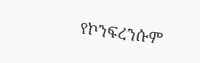የኮንፍረንሱም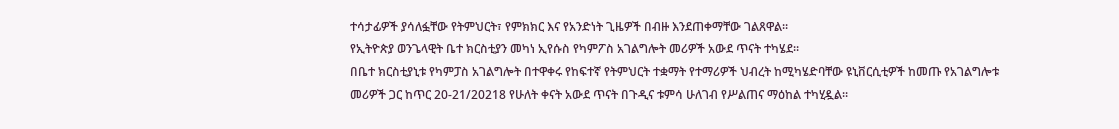ተሳታፊዎች ያሳለፏቸው የትምህርት፣ የምክክር እና የአንድነት ጊዜዎች በብዙ እንደጠቀማቸው ገልጸዋል።
የኢትዮጵያ ወንጌላዊት ቤተ ክርስቲያን መካነ ኢየሱስ የካምፖስ አገልግሎት መሪዎች አውደ ጥናት ተካሄደ።
በቤተ ክርስቲያኒቱ የካምፓስ አገልግሎት በተዋቀሩ የከፍተኛ የትምህርት ተቋማት የተማሪዎች ህብረት ከሚካሄድባቸው ዩኒቨርሲቲዎች ከመጡ የአገልግሎቱ መሪዎች ጋር ከጥር 20-21/20218 የሁለት ቀናት አውደ ጥናት በጉዲና ቱምሳ ሁለገብ የሥልጠና ማዕከል ተካሂዷል።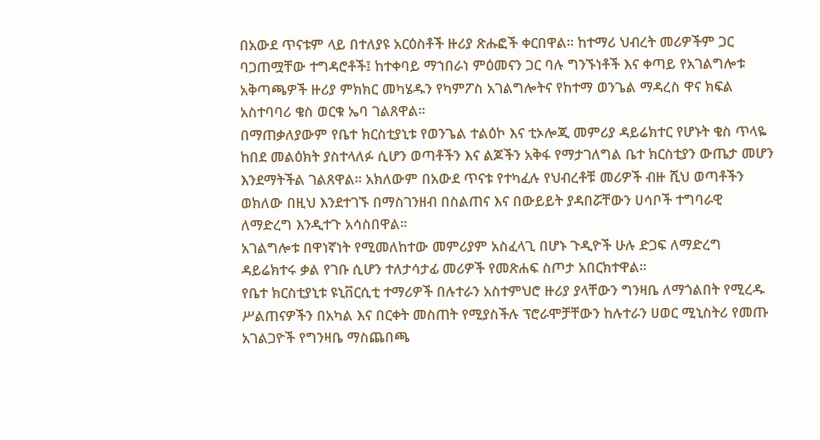በአውደ ጥናቱም ላይ በተለያዩ አርዕስቶች ዙሪያ ጽሑፎች ቀርበዋል። ከተማሪ ህብረት መሪዎችም ጋር ባጋጠሟቸው ተግዳሮቶች፤ ከተቀባይ ማኀበራነ ምዕመናን ጋር ባሉ ግንኙነቶች እና ቀጣይ የአገልግሎቱ አቅጣጫዎች ዙሪያ ምክክር መካሄዱን የካምፖስ አገልግሎትና የከተማ ወንጌል ማዳረስ ዋና ክፍል አስተባባሪ ቄስ ወርቁ ኤባ ገልጸዋል።
በማጠቃለያውም የቤተ ክርስቲያኒቱ የወንጌል ተልዕኮ እና ቲኦሎጂ መምሪያ ዳይሬክተር የሆኑት ቄስ ጥላዬ ከበደ መልዕክት ያስተላለፉ ሲሆን ወጣቶችን እና ልጆችን አቅፋ የማታገለግል ቤተ ክርስቲያን ውጤታ መሆን እንደማትችል ገልጸዋል። አክለውም በአውደ ጥናቱ የተካፈሉ የህብረቶቹ መሪዎች ብዙ ሺህ ወጣቶችን ወክለው በዚህ እንደተገኙ በማስገንዘብ በስልጠና እና በውይይት ያዳበሯቸውን ሀሳቦች ተግባራዊ ለማድረግ እንዲተጉ አሳስበዋል።
አገልግሎቱ በዋነኛነት የሚመለከተው መምሪያም አስፈላጊ በሆኑ ጉዲዮች ሁሉ ድጋፍ ለማድረግ ዳይሬክተሩ ቃል የገቡ ሲሆን ተለታሳታፊ መሪዎች የመጽሐፍ ስጦታ አበርክተዋል።
የቤተ ክርስቲያኒቱ ዩኒቨርሲቲ ተማሪዎች በሉተራን አስተምህሮ ዙሪያ ያላቸውን ግንዛቤ ለማጎልበት የሚረዱ ሥልጠናዎችን በአካል እና በርቀት መስጠት የሚያስችሉ ፕሮራሞቻቸውን ከሉተራን ሀወር ሚኒስትሪ የመጡ አገልጋዮች የግንዛቤ ማስጨበጫ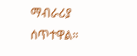ማብራሪያ ሰጥተዋል።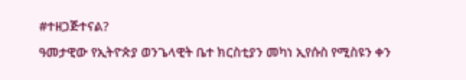#ተዘጋጅተናል?
ዓመታዊው የኢትዮጵያ ወንጌላዊት ቤተ ክርስቲያን መካነ ኢየሱስ የሚስዩን ቀን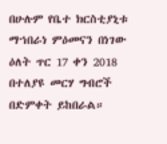በሁሉም የቤተ ክርስቲያኒቱ ማኀበራነ ምዕመናን በነገው ዕለት ጥር 17 ቀን 2018 በተለያዩ መርሃ ግብሮች በድምቀት ይከበራል።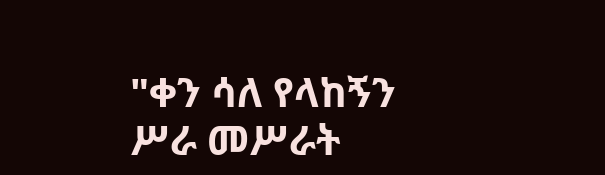"ቀን ሳለ የላከኝን ሥራ መሥራት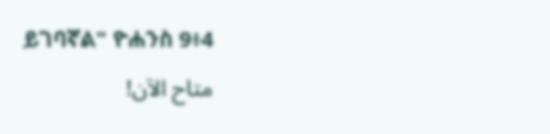ይገባኛል" ዮሐንስ 9፥4
متاح الآن!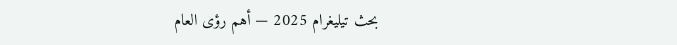بحث تيليغرام 2025 — أهم رؤى العام